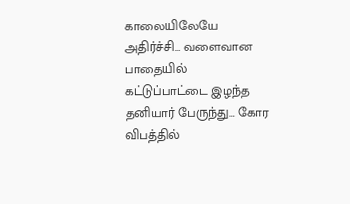காலையிலேயே அதிர்ச்சி… வளைவான பாதையில் கட்டுப்பாட்டை இழந்த தனியார் பேருந்து… கோர விபத்தில்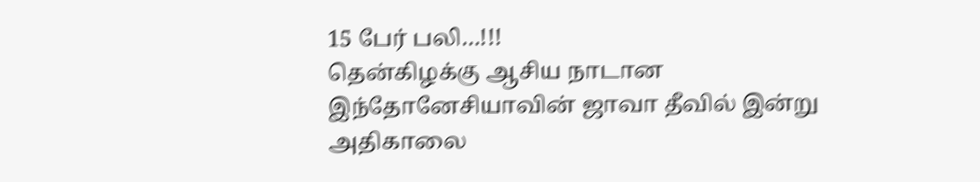15 பேர் பலி…!!!
தென்கிழக்கு ஆசிய நாடான இந்தோனேசியாவின் ஜாவா தீவில் இன்று அதிகாலை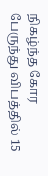நிகழ்ந்த கோர பேருந்து விபத்தில் 15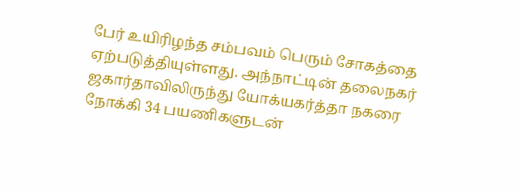பேர் உயிரிழந்த சம்பவம் பெரும் சோகத்தை ஏற்படுத்தியுள்ளது. அந்நாட்டின் தலைநகர் ஜகார்தாவிலிருந்து யோக்யகர்த்தா நகரை நோக்கி 34 பயணிகளுடன்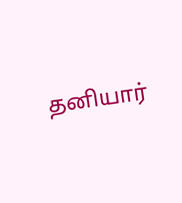தனியார்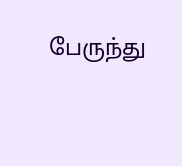பேருந்து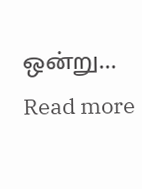ஒன்று…
Read more